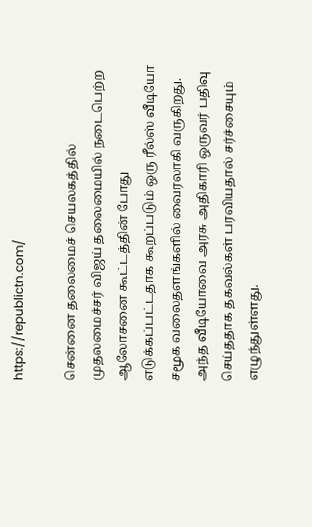https://republictn.com/

சென்னை தலைமைச் செயலகத்தில் முதலமைச்சர் விஜய் தலைமையில் நடைபெற்ற ஆலோசனை கூட்டத்தின் போது எடுக்கப்பட்டதாக கூறப்படும் ஒரு ரீல்ஸ் வீடியோ சமூக வலைதளங்களில் வைரலாகி வருகிறது. அந்த வீடியோவை அரசு அதிகாரி ஒருவர் பதிவு செய்ததாக தகவல்கள் பரவியதால் சர்ச்சையும் எழுந்துள்ளது.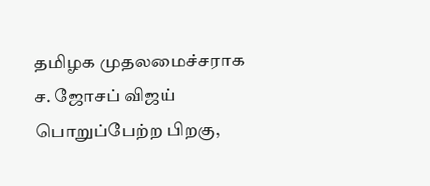தமிழக முதலமைச்சராக ச. ஜோசப் விஜய் பொறுப்பேற்ற பிறகு,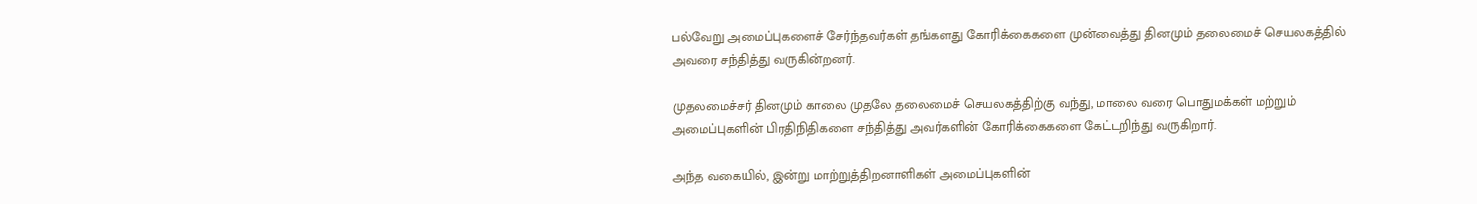பல்வேறு அமைப்புகளைச் சேர்ந்தவர்கள் தங்களது கோரிக்கைகளை முன்வைத்து தினமும் தலைமைச் செயலகத்தில் அவரை சந்தித்து வருகின்றனர்.

முதலமைச்சர் தினமும் காலை முதலே தலைமைச் செயலகத்திற்கு வந்து, மாலை வரை பொதுமக்கள் மற்றும் அமைப்புகளின் பிரதிநிதிகளை சந்தித்து அவர்களின் கோரிக்கைகளை கேட்டறிந்து வருகிறார்.

அந்த வகையில், இன்று மாற்றுத்திறனாளிகள் அமைப்புகளின்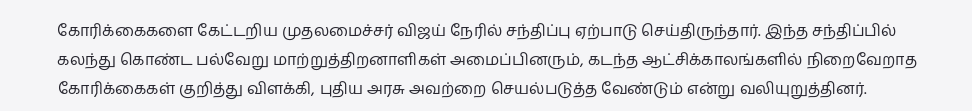கோரிக்கைகளை கேட்டறிய முதலமைச்சர் விஜய் நேரில் சந்திப்பு ஏற்பாடு செய்திருந்தார். இந்த சந்திப்பில் கலந்து கொண்ட பல்வேறு மாற்றுத்திறனாளிகள் அமைப்பினரும், கடந்த ஆட்சிக்காலங்களில் நிறைவேறாத கோரிக்கைகள் குறித்து விளக்கி, புதிய அரசு அவற்றை செயல்படுத்த வேண்டும் என்று வலியுறுத்தினர்.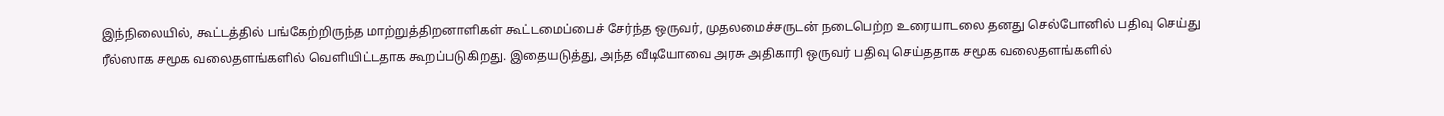இந்நிலையில், கூட்டத்தில் பங்கேற்றிருந்த மாற்றுத்திறனாளிகள் கூட்டமைப்பைச் சேர்ந்த ஒருவர், முதலமைச்சருடன் நடைபெற்ற உரையாடலை தனது செல்போனில் பதிவு செய்து ரீல்ஸாக சமூக வலைதளங்களில் வெளியிட்டதாக கூறப்படுகிறது. இதையடுத்து, அந்த வீடியோவை அரசு அதிகாரி ஒருவர் பதிவு செய்ததாக சமூக வலைதளங்களில்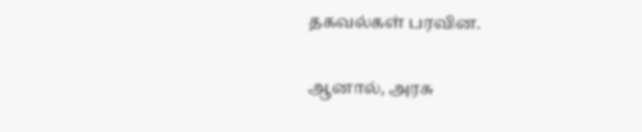தகவல்கள் பரவின.

ஆனால், அரசு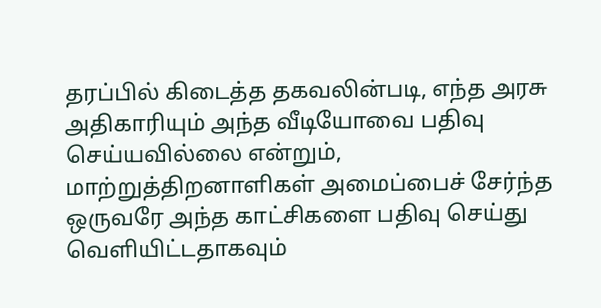தரப்பில் கிடைத்த தகவலின்படி, எந்த அரசு அதிகாரியும் அந்த வீடியோவை பதிவு செய்யவில்லை என்றும், மாற்றுத்திறனாளிகள் அமைப்பைச் சேர்ந்த ஒருவரே அந்த காட்சிகளை பதிவு செய்து வெளியிட்டதாகவும்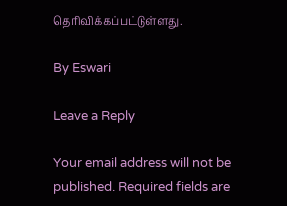தெரிவிக்கப்பட்டுள்ளது.

By Eswari

Leave a Reply

Your email address will not be published. Required fields are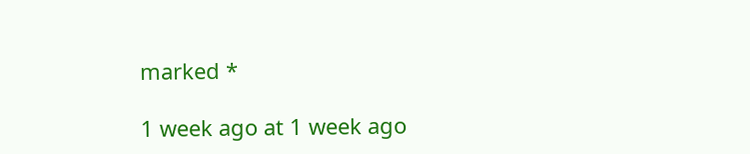marked *

1 week ago at 1 week ago